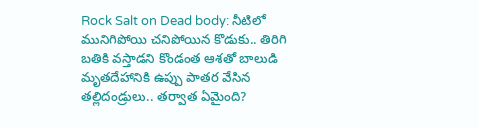Rock Salt on Dead body: నీటిలో మునిగిపోయి చనిపోయిన కొడుకు.. తిరిగి బతికి వస్తాడని కొండంత ఆశతో బాలుడి మృతదేహానికి ఉప్పు పాతర వేసిన తల్లిదండ్రులు.. తర్వాత ఏమైంది?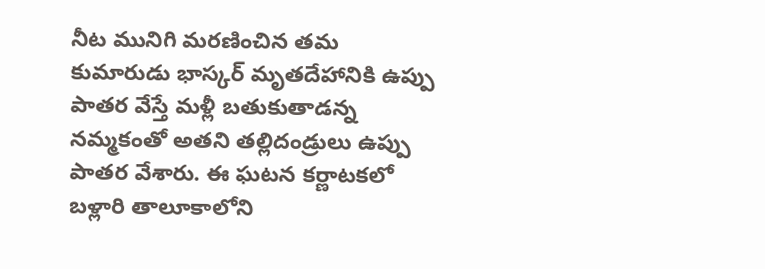నీట మునిగి మరణించిన తమ కుమారుడు భాస్కర్‌ మృతదేహానికి ఉప్పు పాతర వేస్తే మళ్లీ బతుకుతాడన్న నమ్మకంతో అతని తల్లిదండ్రులు ఉప్పు పాతర వేశారు. ఈ ఘటన కర్ణాటకలో బళ్లారి తాలూకాలోని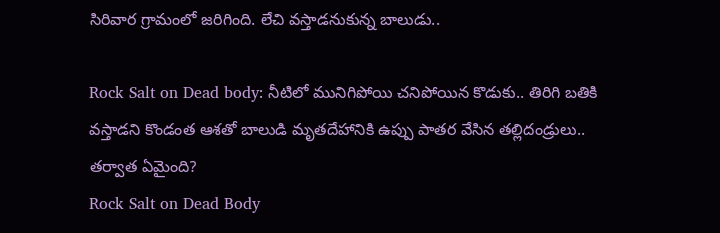సిరివార గ్రామంలో జరిగింది. లేచి వస్తాడనుకున్న బాలుడు..

Rock Salt on Dead body: నీటిలో మునిగిపోయి చనిపోయిన కొడుకు.. తిరిగి బతికి వస్తాడని కొండంత ఆశతో బాలుడి మృతదేహానికి ఉప్పు పాతర వేసిన తల్లిదండ్రులు.. తర్వాత ఏమైంది?
Rock Salt on Dead Body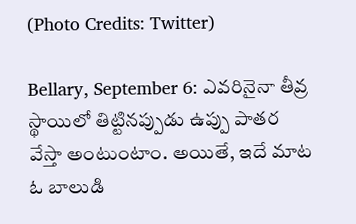(Photo Credits: Twitter)

Bellary, September 6: ఎవరినైనా తీవ్ర స్థాయిలో తిట్టినప్పుడు ఉప్పు పాతర వేస్తా అంటుంటాం. అయితే, ఇదే మాట ఓ బాలుడి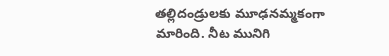తల్లిదండ్రులకు మూఢనమ్మకంగా మారింది. నీట మునిగి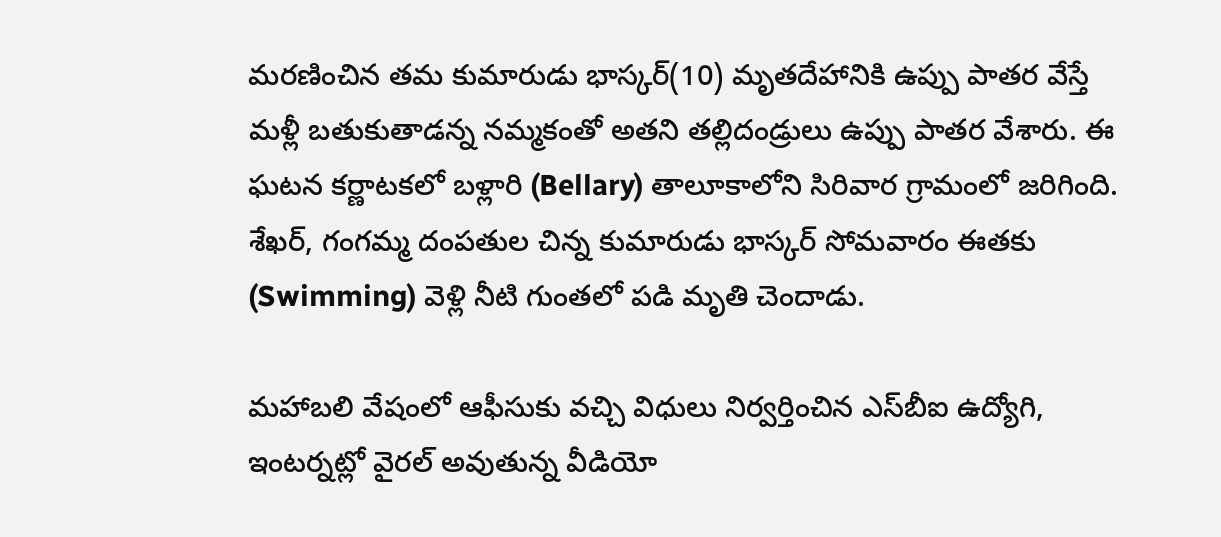మరణించిన తమ కుమారుడు భాస్కర్‌(10) మృతదేహానికి ఉప్పు పాతర వేస్తే మళ్లీ బతుకుతాడన్న నమ్మకంతో అతని తల్లిదండ్రులు ఉప్పు పాతర వేశారు. ఈ ఘటన కర్ణాటకలో బళ్లారి (Bellary) తాలూకాలోని సిరివార గ్రామంలో జరిగింది. శేఖర్, గంగమ్మ దంపతుల చిన్న కుమారుడు భాస్కర్‌ సోమవారం ఈతకు (Swimming) వెళ్లి నీటి గుంతలో పడి మృతి చెందాడు.

మహాబలి వేషంలో ఆఫీసుకు వచ్చి విధులు నిర్వర్తించిన ఎస్‌బీఐ ఉద్యోగి, ఇంటర్నట్లో వైరల్ అవుతున్న వీడియో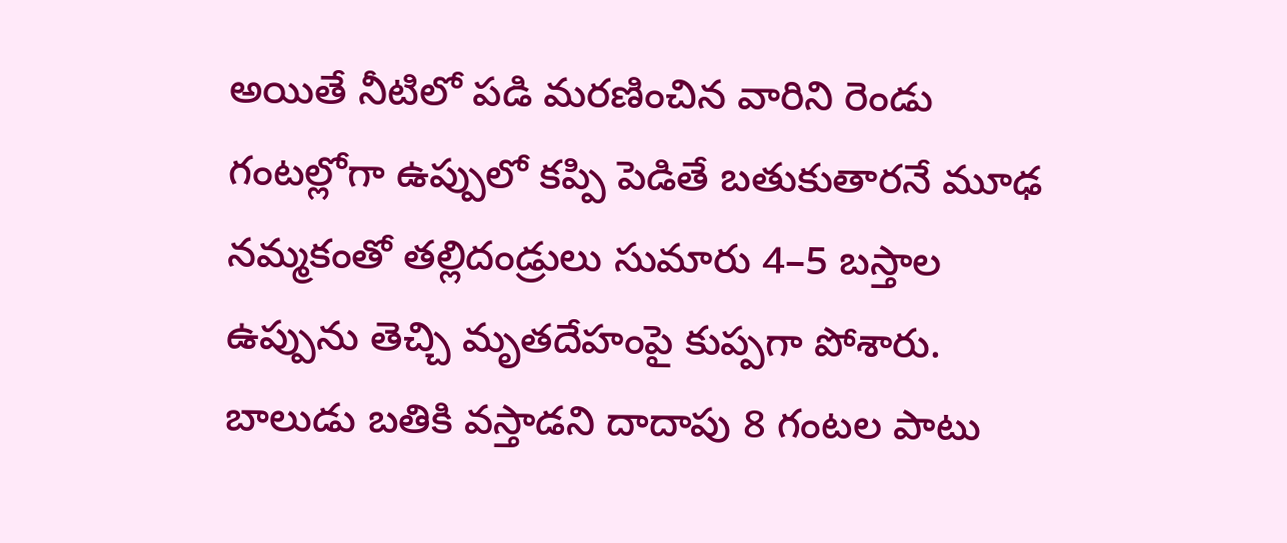అయితే నీటిలో పడి మరణించిన వారిని రెండు గంటల్లోగా ఉప్పులో కప్పి పెడితే బతుకుతారనే మూఢ నమ్మకంతో తల్లిదండ్రులు సుమారు 4–5 బస్తాల ఉప్పును తెచ్చి మృతదేహంపై కుప్పగా పోశారు. బాలుడు బతికి వస్తాడని దాదాపు 8 గంటల పాటు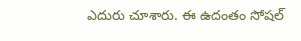ఎదురు చూశారు. ఈ ఉదంతం సోషల్‌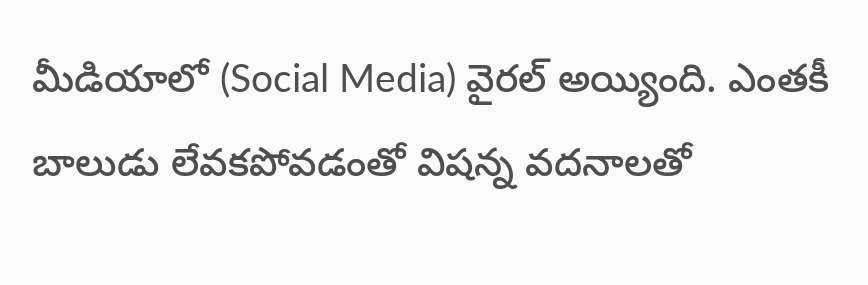మీడియాలో (Social Media) వైరల్‌ అయ్యింది. ఎంతకీ బాలుడు లేవకపోవడంతో విషన్న వదనాలతో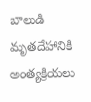బాలుడి మృతదేహానికి అంత్యక్రియలు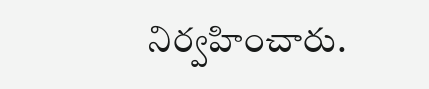నిర్వహించారు.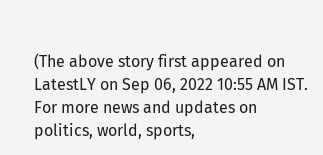(The above story first appeared on LatestLY on Sep 06, 2022 10:55 AM IST. For more news and updates on politics, world, sports,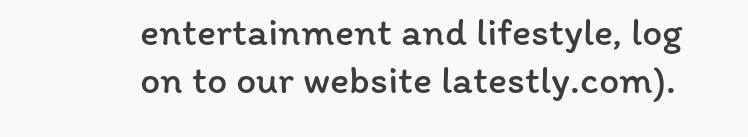entertainment and lifestyle, log on to our website latestly.com).